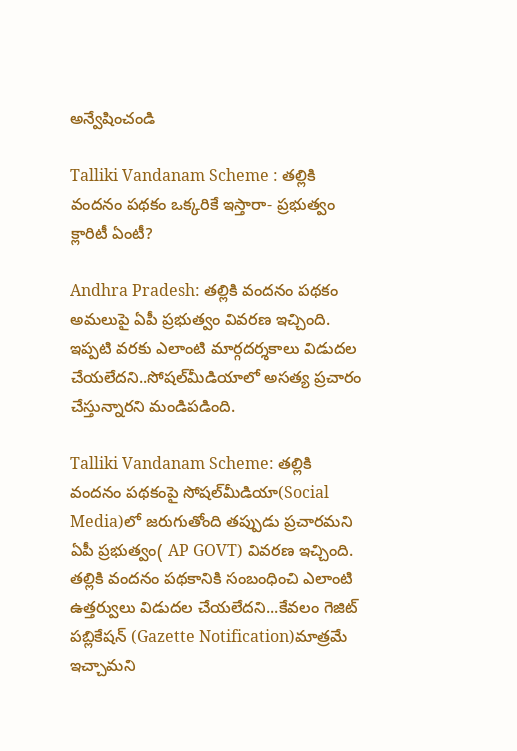అన్వేషించండి

Talliki Vandanam Scheme : తల్లికి వందనం పథకం ఒక్కరికే ఇస్తారా- ప్రభుత్వం క్లారిటీ ఏంటీ?

Andhra Pradesh: తల్లికి వందనం పథకం అమలుపై ఏపీ ప్రభుత్వం వివరణ ఇచ్చింది. ఇప్పటి వరకు ఎలాంటి మార్గదర్శకాలు విడుదల చేయలేదని..సోషల్‌మీడియాలో అసత్య ప్రచారం చేస్తున్నారని మండిపడింది.

Talliki Vandanam Scheme: తల్లికి వందనం పథకంపై సోషల్‌మీడియా(Social Media)లో జరుగుతోంది తప్పుడు ప్రచారమని ఏపీ ప్రభుత్వం( AP GOVT) వివరణ ఇచ్చింది. తల్లికి వందనం పథకానికి సంబంధించి ఎలాంటి ఉత్తర్వులు విడుదల చేయలేదని...కేవలం గెజిట్ పబ్లికేషన్ (Gazette Notification)మాత్రమే ఇచ్చామని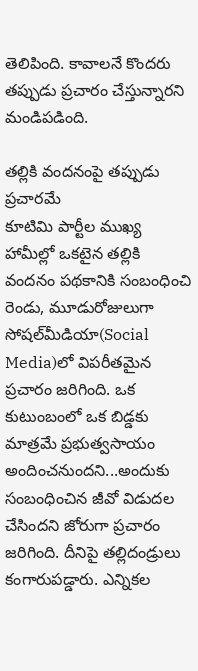తెలిపింది. కావాలనే కొందరు తప్పుడు ప్రచారం చేస్తున్నారని మండిపడింది.

తల్లికి వందనంపై తప్పుడు ప్రచారమే
కూటిమి పార్టీల ముఖ్య హామీల్లో ఒకటైన తల్లికి వందనం పథకానికి సంబంధించి రెండు, మూడురోజులుగా  సోషల్‌మీడియా(Social Media)లో విపరీతమైన ప్రచారం జరిగింది. ఒక కుటుంబంలో ఒక బిడ్డకు మాత్రమే ప్రభుత్వసాయం అందించనుందని...అందుకు సంబంధించిన జీవో విడుదల చేసిందని జోరుగా ప్రచారం జరిగింది. దీనిపై తల్లిదండ్రులు కంగారుపడ్డారు. ఎన్నికల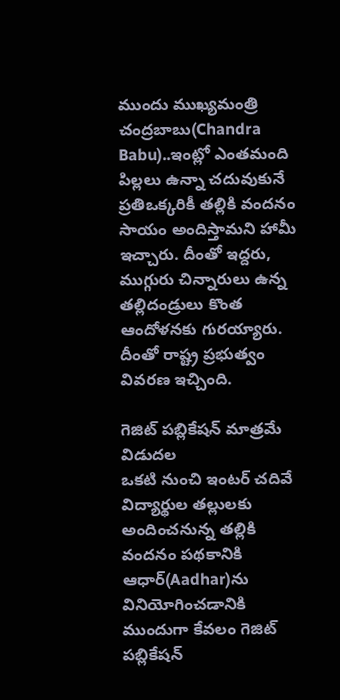ముందు ముఖ్యమంత్రి చంద్రబాబు(Chandra Babu)..ఇంట్లో ఎంతమంది పిల్లలు ఉన్నా చదువుకునే ప్రతిఒక్కరికీ తల్లికి వందనం సాయం అందిస్తామని హామీ ఇచ్చారు. దీంతో ఇద్దరు, ముగ్గురు చిన్నారులు ఉన్న తల్లిదండ్రులు కొంత  ఆందోళనకు గురయ్యారు. దీంతో రాష్ట్ర ప్రభుత్వం వివరణ ఇచ్చింది.

గెజిట్‌ పబ్లికేషన్ మాత్రమే విడుదల
ఒకటి నుంచి ఇంటర్‌ చదివే విద్యార్థుల తల్లులకు అందించనున్న తల్లికి వందనం పథకానికి ఆధార్‌(Aadhar)ను వినియోగించడానికి ముందుగా కేవలం గెజిట్ పబ్లికేషన్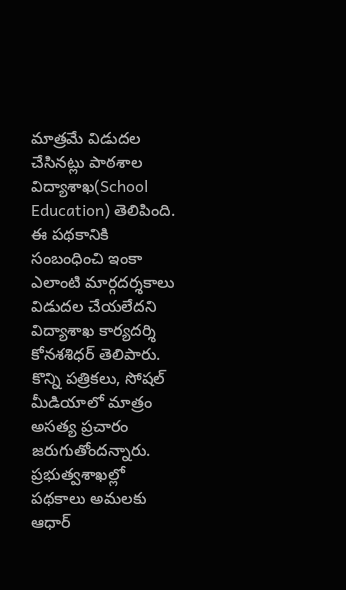మాత్రమే విడుదల చేసినట్లు పాఠశాల విద్యాశాఖ(School Education) తెలిపింది. ఈ పథకానికి సంబంధించి ఇంకా ఎలాంటి మార్గదర్శకాలు విడుదల చేయలేదని  విద్యాశాఖ కార్యదర్శి కోనశశిధర్‌ తెలిపారు. కొన్ని పత్రికలు, సోషల్ మీడియాలో మాత్రం అసత్య ప్రచారం జరుగుతోందన్నారు. ప్రభుత్వశాఖల్లో పథకాలు అమలకు ఆధార్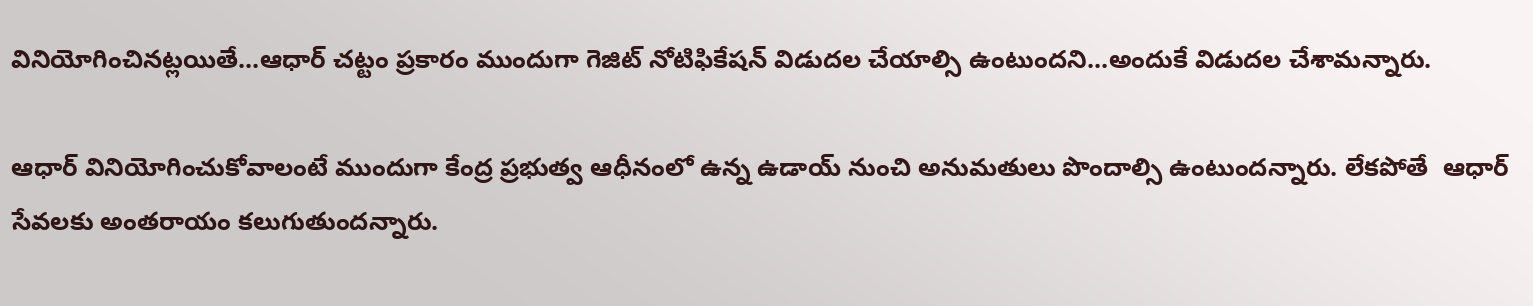వినియోగించినట్లయితే...ఆధార్ చట్టం ప్రకారం ముందుగా గెజిట్ నోటిఫికేషన్ విడుదల చేయాల్సి ఉంటుందని...అందుకే విడుదల చేశామన్నారు.

ఆధార్ వినియోగించుకోవాలంటే ముందుగా కేంద్ర ప్రభుత్వ ఆధీనంలో ఉన్న ఉడాయ్‌ నుంచి అనుమతులు పొందాల్సి ఉంటుందన్నారు. లేకపోతే  ఆధార్ సేవలకు అంతరాయం కలుగుతుందన్నారు.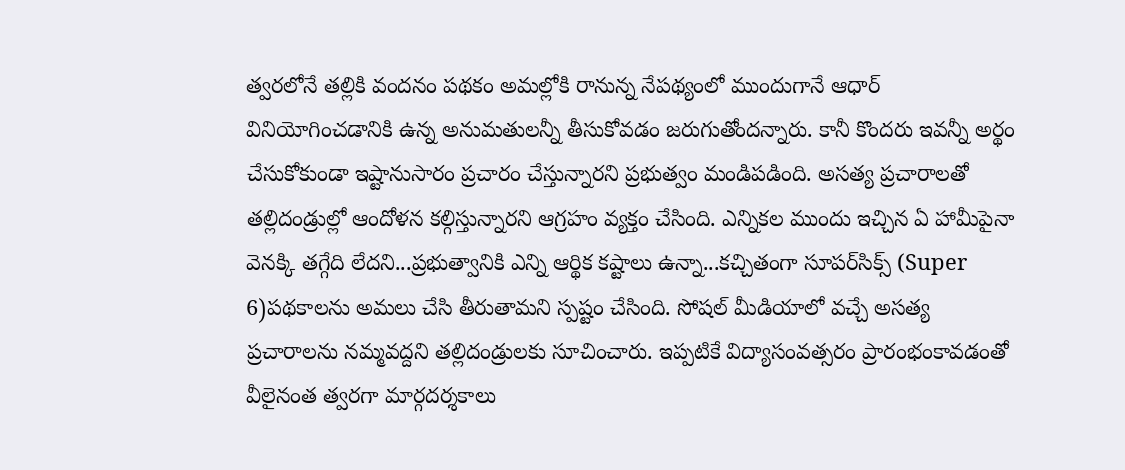త్వరలోనే తల్లికి వందనం పథకం అమల్లోకి రానున్న నేపథ్యంలో ముందుగానే ఆధార్ వినియోగించడానికి ఉన్న అనుమతులన్నీ తీసుకోవడం జరుగుతోందన్నారు. కానీ కొందరు ఇవన్నీ అర్థం చేసుకోకుండా ఇష్టానుసారం ప్రచారం చేస్తున్నారని ప్రభుత్వం మండిపడింది. అసత్య ప్రచారాలతో తల్లిదండ్రుల్లో ఆందోళన కల్గిస్తున్నారని ఆగ్రహం వ్యక్తం చేసింది. ఎన్నికల ముందు ఇచ్చిన ఏ హామీపైనా వెనక్కి తగ్గేది లేదని...ప్రభుత్వానికి ఎన్ని ఆర్థిక కష్టాలు ఉన్నా...కచ్చితంగా సూపర్‌సిక్స్ (Super 6)పథకాలను అమలు చేసి తీరుతామని స్పష్టం చేసింది. సోషల్ మీడియాలో వచ్చే అసత్య ప్రచారాలను నమ్మవద్దని తల్లిదండ్రులకు సూచించారు. ఇప్పటికే విద్యాసంవత్సరం ప్రారంభంకావడంతో  వీలైనంత త్వరగా మార్గదర్శకాలు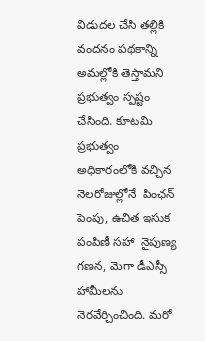విడుదల చేసి తల్లికి వందనం పథకాన్ని అమల్లోకి తెస్తామని ప్రభుత్వం స్పష్టం చేసింది. కూటమి ప్రభుత్వం అధికారంలోకి వచ్చిన నెలరోజుల్లోనే  పింఛన్ పెంపు, ఉచిత ఇసుక పంపిణీ సహా  నైపుణ్య గణన, మెగా డీఎస్సీ హామీలను నెరవేర్చించింది. మరో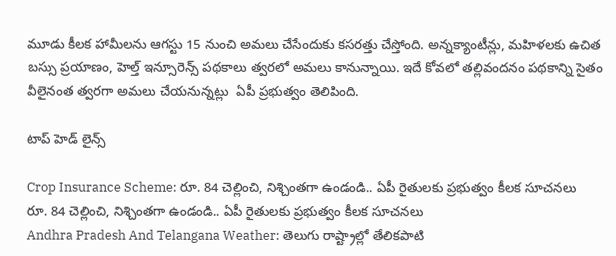మూడు కీలక హామీలను ఆగస్టు 15 నుంచి అమలు చేసేందుకు కసరత్తు చేస్తోంది. అన్నక్యాంటీన్లు, మహిళలకు ఉచిత బస్సు ప్రయాణం, హెల్త్‌ ఇన్సూరెన్స్‌ పథకాలు త్వరలో అమలు కానున్నాయి. ఇదే కోవలో తల్లివందనం పథకాన్ని సైతం వీలైనంత త్వరగా అమలు చేయనున్నట్లు  ఏపీ ప్రభుత్వం తెలిపింది.

టాప్ హెడ్ లైన్స్

Crop Insurance Scheme: రూ. 84 చెల్లించి, నిశ్చింతగా ఉండండి.. ఏపీ రైతులకు ప్రభుత్వం కీలక సూచనలు
రూ. 84 చెల్లించి, నిశ్చింతగా ఉండండి.. ఏపీ రైతులకు ప్రభుత్వం కీలక సూచనలు
Andhra Pradesh And Telangana Weather: తెలుగు రాష్ట్రాల్లో తేలికపాటి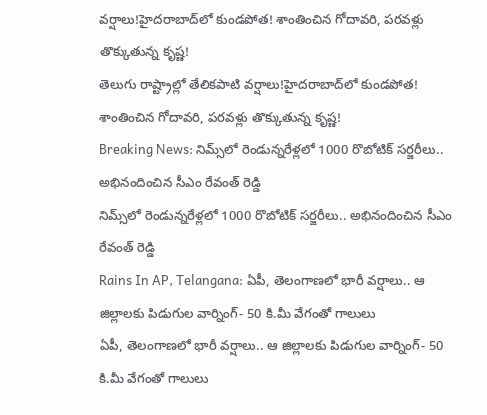వర్షాలు!హైదరాబాద్‌లో కుండపోత! శాంతించిన గోదావరి, పరవళ్లు తొక్కుతున్న కృష్ణ!
తెలుగు రాష్ట్రాల్లో తేలికపాటి వర్షాలు!హైదరాబాద్‌లో కుండపోత! శాంతించిన గోదావరి, పరవళ్లు తొక్కుతున్న కృష్ణ!
Breaking News: నిమ్స్‌లో రెండున్నరేళ్లలో 1000 రొబోటిక్ సర్జరీలు.. అభినందించిన సీఎం రేవంత్ రెడ్డి
నిమ్స్‌లో రెండున్నరేళ్లలో 1000 రొబోటిక్ సర్జరీలు.. అభినందించిన సీఎం రేవంత్ రెడ్డి
Rains In AP, Telangana: ఏపీ, తెలంగాణలో భారీ వర్షాలు.. ఆ జిల్లాలకు పిడుగుల వార్నింగ్- 50 కి.మీ వేగంతో గాలులు
ఏపీ, తెలంగాణలో భారీ వర్షాలు.. ఆ జిల్లాలకు పిడుగుల వార్నింగ్- 50 కి.మీ వేగంతో గాలులు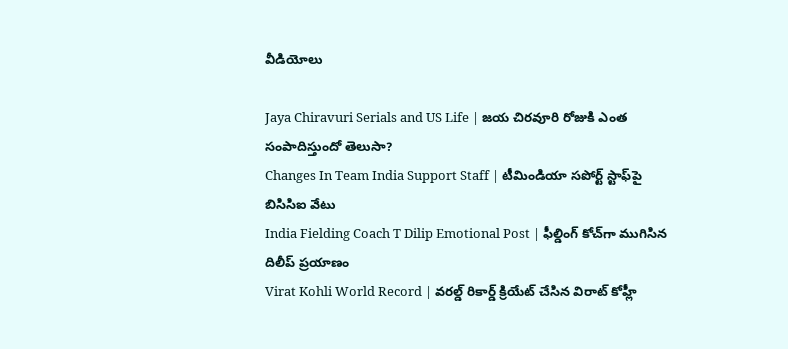వీడియోలు

Jaya Chiravuri Serials and US Life | జయ చిరవూరి రోజుకి ఎంత సంపాదిస్తుందో తెలుసా?
Changes In Team India Support Staff | టీమిండియా సపోర్ట్ స్టాఫ్‌పై బిసిసిఐ వేటు
India Fielding Coach T Dilip Emotional Post | ఫీల్డింగ్ కోచ్‌గా ముగిసిన దిలీప్ ప్రయాణం
Virat Kohli World Record | వరల్డ్ రికార్డ్ క్రియేట్ చేసిన విరాట్ కోహ్లీ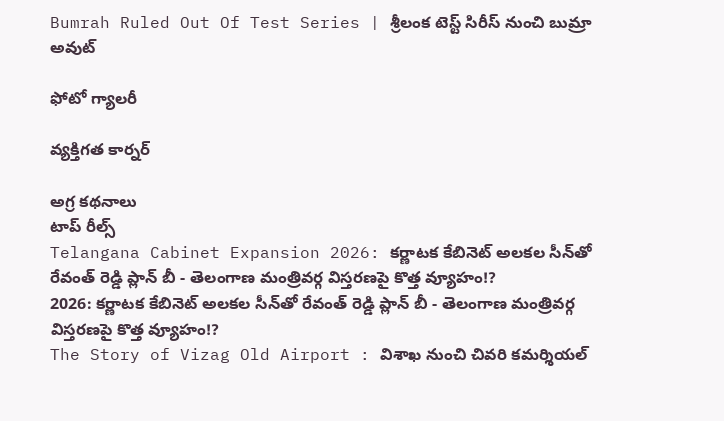Bumrah Ruled Out Of Test Series | శ్రీలంక టెస్ట్ సిరీస్‌ నుంచి బుమ్రా అవుట్

ఫోటో గ్యాలరీ

వ్యక్తిగత కార్నర్

అగ్ర కథనాలు
టాప్ రీల్స్
Telangana Cabinet Expansion 2026: కర్ణాటక కేబినెట్ అలకల సీన్‌తో రేవంత్ రెడ్డి ప్లాన్ బీ - తెలంగాణ మంత్రివర్గ విస్తరణపై కొత్త వ్యూహం!?
2026: కర్ణాటక కేబినెట్ అలకల సీన్‌తో రేవంత్ రెడ్డి ప్లాన్ బీ - తెలంగాణ మంత్రివర్గ విస్తరణపై కొత్త వ్యూహం!?
The Story of Vizag Old Airport : విశాఖ నుంచి చివరి కమర్శియల్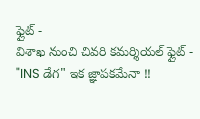ఫ్లైట్ -
విశాఖ నుంచి చివరి కమర్శియల్ ఫ్లైట్ - "INS డేగ" ఇక జ్ఞాపకమేనా !!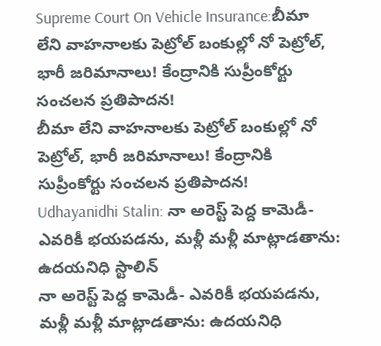Supreme Court On Vehicle Insurance:బీమా లేని వాహనాలకు పెట్రోల్‌ బంకుల్లో నో పెట్రోల్‌, భారీ జరిమానాలు! కేంద్రానికి సుప్రీంకోర్టు సంచలన ప్రతిపాదన!
బీమా లేని వాహనాలకు పెట్రోల్‌ బంకుల్లో నో పెట్రోల్‌, భారీ జరిమానాలు! కేంద్రానికి సుప్రీంకోర్టు సంచలన ప్రతిపాదన!
Udhayanidhi Stalin: నా అరెస్ట్ పెద్ద కామెడీ- ఎవరికీ భయపడను, మళ్లీ మళ్లీ మాట్లాడతాను: ఉదయనిధి స్టాలిన్
నా అరెస్ట్ పెద్ద కామెడీ- ఎవరికీ భయపడను, మళ్లీ మళ్లీ మాట్లాడతాను: ఉదయనిధి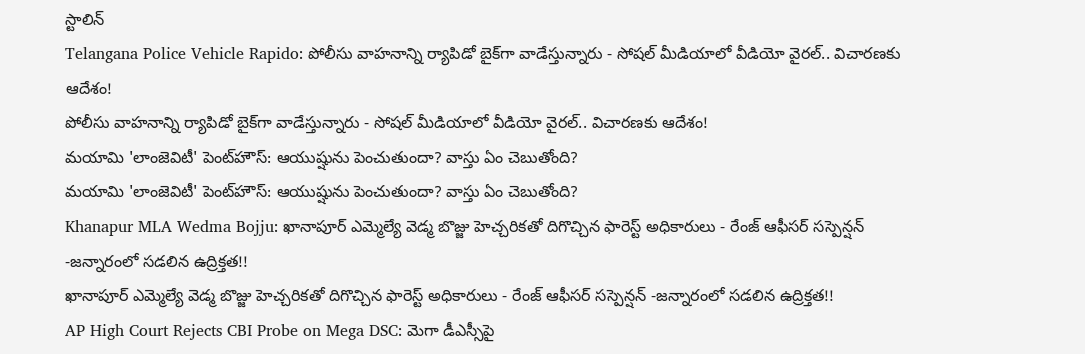స్టాలిన్
Telangana Police Vehicle Rapido: పోలీసు వాహనాన్ని ర్యాపిడో బైక్‌గా వాడేస్తున్నారు - సోషల్ మీడియాలో వీడియో వైరల్.. విచారణకు ఆదేశం!
పోలీసు వాహనాన్ని ర్యాపిడో బైక్‌గా వాడేస్తున్నారు - సోషల్ మీడియాలో వీడియో వైరల్.. విచారణకు ఆదేశం!
మయామి 'లాంజెవిటీ' పెంట్‌హౌస్: ఆయుష్షును పెంచుతుందా? వాస్తు ఏం చెబుతోంది?
మయామి 'లాంజెవిటీ' పెంట్‌హౌస్: ఆయుష్షును పెంచుతుందా? వాస్తు ఏం చెబుతోంది?
Khanapur MLA Wedma Bojju: ఖానాపూర్ ఎమ్మెల్యే వెడ్మ బొజ్జు హెచ్చరికతో దిగొచ్చిన ఫారెస్ట్ అధికారులు - రేంజ్ ఆఫీసర్ సస్పెన్షన్ -జన్నారంలో సడలిన ఉద్రిక్తత!!
ఖానాపూర్ ఎమ్మెల్యే వెడ్మ బొజ్జు హెచ్చరికతో దిగొచ్చిన ఫారెస్ట్ అధికారులు - రేంజ్ ఆఫీసర్ సస్పెన్షన్ -జన్నారంలో సడలిన ఉద్రిక్తత!!
AP High Court Rejects CBI Probe on Mega DSC: మెగా డీఎస్సీపై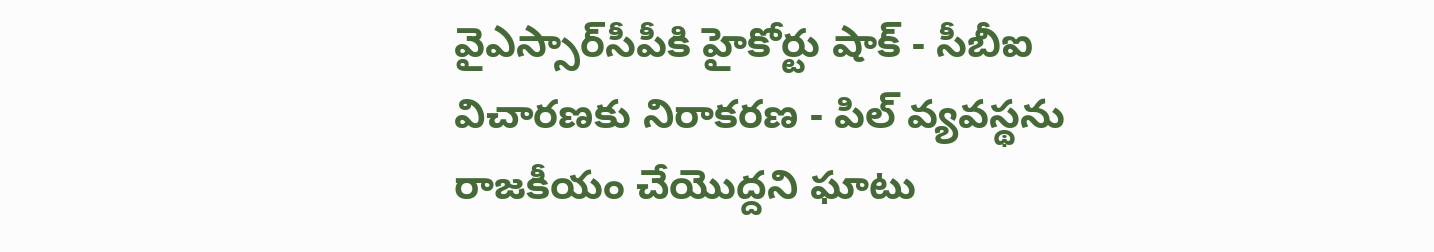వైఎస్సార్‌సీపీకి హైకోర్టు షాక్ - సీబీఐ విచారణకు నిరాకరణ - పిల్ వ్యవస్థను రాజకీయం చేయొద్దని ఘాటు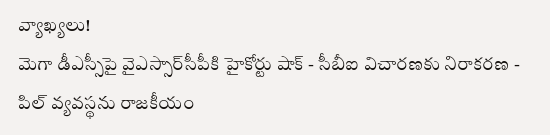వ్యాఖ్యలు!
మెగా డీఎస్సీపై వైఎస్సార్‌సీపీకి హైకోర్టు షాక్ - సీబీఐ విచారణకు నిరాకరణ - పిల్ వ్యవస్థను రాజకీయం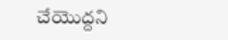చేయొద్దని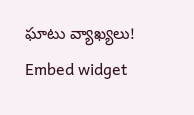ఘాటు వ్యాఖ్యలు!
Embed widget